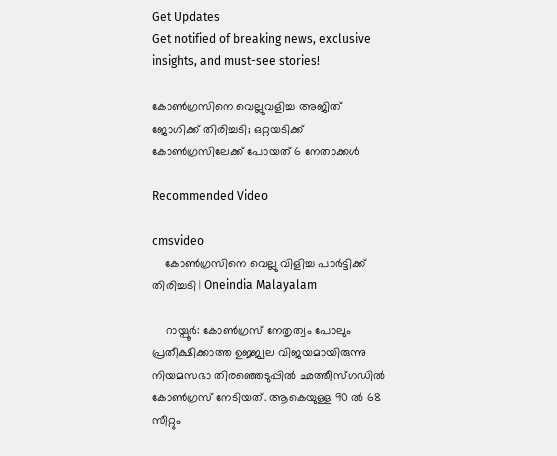Get Updates
Get notified of breaking news, exclusive insights, and must-see stories!

കോണ്‍ഗ്രസിനെ വെല്ലുവളിച്ച അജിത് ജോഗിക്ക് തിരിച്ചടി; ഒറ്റയടിക്ക് കോണ്‍ഗ്രസിലേക്ക് പോയത് 6 നേതാക്കള്‍

Recommended Video

cmsvideo
    കോൺഗ്രസിനെ വെല്ലു വിളിച്ച പാർട്ടിക്ക് തിരിച്ചടി | Oneindia Malayalam

    റായ്പൂര്‍: കോണ്‍ഗ്രസ് നേതൃത്വം പോലും പ്രതീക്ഷിക്കാത്ത ഉജ്ജ്വല വിജയമായിരുന്നു നിയമസഭാ തിരഞ്ഞെടുപ്പില്‍ ഛത്തീസ്ഗഡില്‍ കോണ്‍ഗ്രസ് നേടിയത്. ആകെയുള്ള 90 ല്‍ 68 സീറ്റും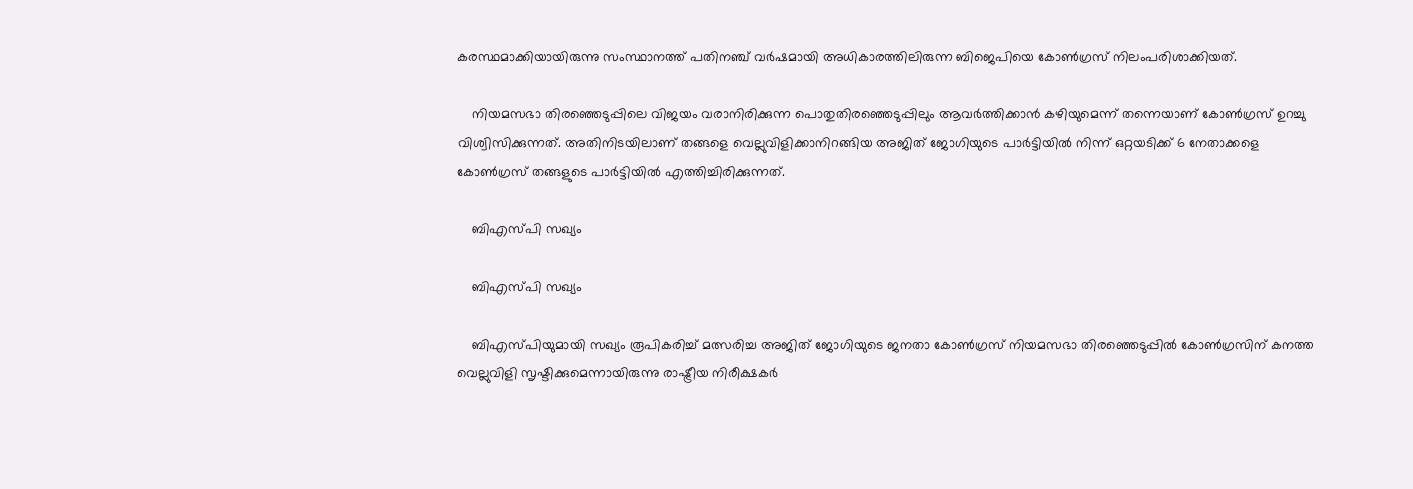കരസ്ഥമാക്കിയായിരുന്നു സംസ്ഥാനത്ത് പതിനഞ്ച് വര്‍ഷമായി അധികാരത്തിലിരുന്ന ബിജെപിയെ കോണ്‍ഗ്രസ് നിലംപരിശാക്കിയത്.

    നിയമസഭാ തിരഞ്ഞെടുപ്പിലെ വിജയം വരാനിരിക്കുന്ന പൊതുതിരഞ്ഞെടുപ്പിലും ആവര്‍ത്തിക്കാന്‍ കഴിയുമെന്ന് തന്നെയാണ് കോണ്‍ഗ്രസ് ഉറച്ചു വിശ്വിസിക്കുന്നത്. അതിനിടയിലാണ് തങ്ങളെ വെല്ലുവിളിക്കാനിറങ്ങിയ അജിത് ജോഗിയുടെ പാര്‍ട്ടിയില്‍ നിന്ന് ഒറ്റയടിക്ക് 6 നേതാക്കളെ കോണ്‍ഗ്രസ് തങ്ങളുടെ പാര്‍ട്ടിയില്‍ എത്തിച്ചിരിക്കുന്നത്.

    ബിഎസ്പി സഖ്യം

    ബിഎസ്പി സഖ്യം

    ബിഎസ്പിയുമായി സഖ്യം രൂപികരിച്ച് മത്സരിച്ച അജിത് ജോഗിയുടെ ജനതാ കോണ്‍ഗ്രസ് നിയമസഭാ തിരഞ്ഞെടുപ്പില്‍ കോണ്‍ഗ്രസിന് കനത്ത വെല്ലുവിളി സൃഷ്ടിക്കുമെന്നായിരുന്നു രാഷ്ട്രീയ നിരീക്ഷകര്‍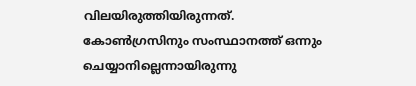വിലയിരുത്തിയിരുന്നത്. കോണ്‍ഗ്രസിനും സംസ്ഥാനത്ത് ഒന്നും ചെയ്യാനില്ലെന്നായിരുന്നു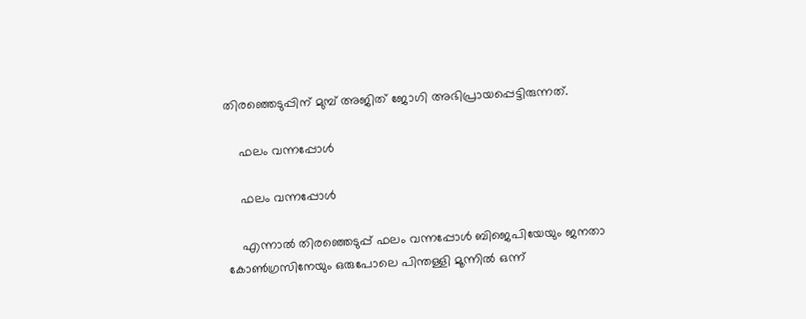തിരഞ്ഞെടുപ്പിന് മുമ്പ് അജിത് ജോഗി അഭിപ്രായപ്പെട്ടിരുന്നത്.

    ഫലം വന്നപ്പോള്‍

    ഫലം വന്നപ്പോള്‍

    എന്നാല്‍ തിരഞ്ഞെടുപ്പ് ഫലം വന്നപ്പോള്‍ ബിജെപിയേയും ജനതാ കോണ്‍ഗ്രസിനേയും ഒരുപോലെ പിന്തള്ളി മൂന്നില്‍ ഒന്ന്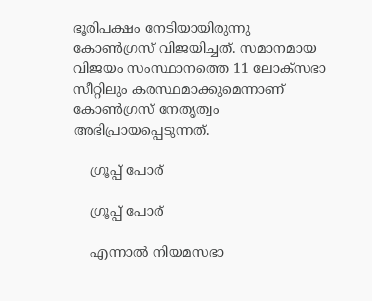ഭൂരിപക്ഷം നേടിയായിരുന്നു കോണ്‍ഗ്രസ് വിജയിച്ചത്. സമാനമായ വിജയം സംസ്ഥാനത്തെ 11 ലോക്സഭാ സീറ്റിലും കരസ്ഥമാക്കുമെന്നാണ് കോണ്‍ഗ്രസ് നേതൃത്വം അഭിപ്രായപ്പെടുന്നത്.

    ഗ്രൂപ്പ് പോര്

    ഗ്രൂപ്പ് പോര്

    എന്നാല്‍ നിയമസഭാ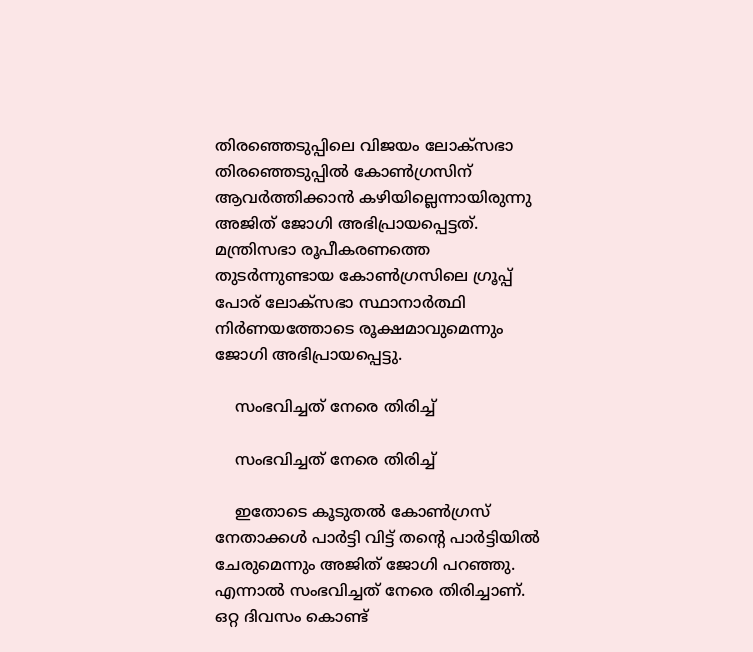തിരഞ്ഞെടുപ്പിലെ വിജയം ലോക്സഭാ തിരഞ്ഞെടുപ്പില്‍ കോണ്‍ഗ്രസിന് ആവര്‍ത്തിക്കാന്‍ കഴിയില്ലെന്നായിരുന്നു അജിത് ജോഗി അഭിപ്രായപ്പെട്ടത്. മന്ത്രിസഭാ രൂപീകരണത്തെ തുടര്‍ന്നുണ്ടായ കോണ്‍ഗ്രസിലെ ഗ്രൂപ്പ് പോര് ലോക്സഭാ സ്ഥാനാര്‍ത്ഥി നിര്‍ണയത്തോടെ രൂക്ഷമാവുമെന്നും ജോഗി അഭിപ്രായപ്പെട്ടു.

    സംഭവിച്ചത് നേരെ തിരിച്ച്

    സംഭവിച്ചത് നേരെ തിരിച്ച്

    ഇതോടെ കൂടുതല്‍ കോണ്‍ഗ്രസ് നേതാക്കള്‍ പാര്‍ട്ടി വിട്ട് തന്‍റെ പാര്‍ട്ടിയില്‍ ചേരുമെന്നും അജിത് ജോഗി പറഞ്ഞു. എന്നാല്‍ സംഭവിച്ചത് നേരെ തിരിച്ചാണ്. ഒറ്റ ദിവസം കൊണ്ട്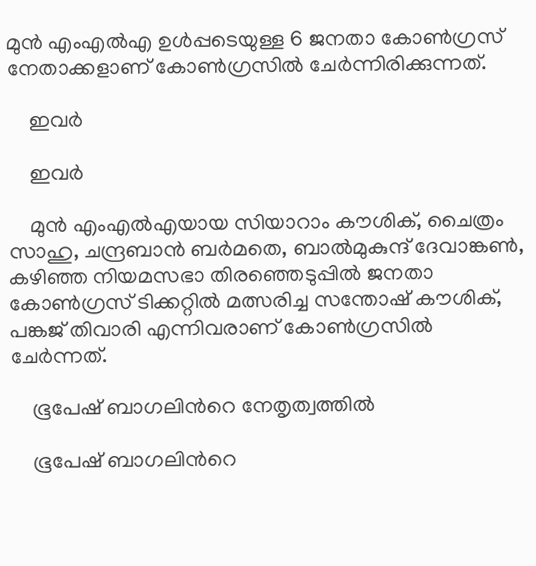മുന്‍ എംഎല്‍എ ഉള്‍പ്പടെയുള്ള 6 ജനതാ കോണ്‍ഗ്രസ് നേതാക്കളാണ് കോണ്‍ഗ്രസില്‍ ചേര്‍ന്നിരിക്കുന്നത്.

    ഇവര്‍

    ഇവര്‍

    മുന്‍ എംഎല്‍എയായ സിയാറാം കൗശിക്, ചൈത്രം സാഹു, ചന്ദ്രബാന്‍ ബര്‍മതെ, ബാല്‍മുകുന്ദ് ദേവാങ്കണ്‍, കഴിഞ്ഞ നിയമസഭാ തിരഞ്ഞെടുപ്പില്‍ ജനതാ കോണ്‍ഗ്രസ് ടിക്കറ്റില്‍ മത്സരിച്ച സന്തോഷ് കൗശിക്, പങ്കജ് തിവാരി എന്നിവരാണ് കോണ്‍ഗ്രസില്‍ ചേര്‍ന്നത്.

    ഭൂപേഷ് ബാഗലിന്‍റെ നേതൃത്വത്തില്‍

    ഭൂപേഷ് ബാഗലിന്‍റെ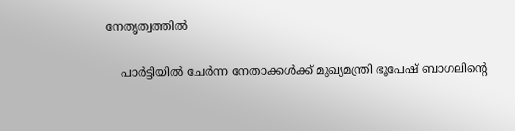നേതൃത്വത്തില്‍

    പാര്‍ട്ടിയില്‍ ചേര്‍ന്ന നേതാക്കള്‍ക്ക് മുഖ്യമന്ത്രി ഭൂപേഷ് ബാഗലിന്‍റെ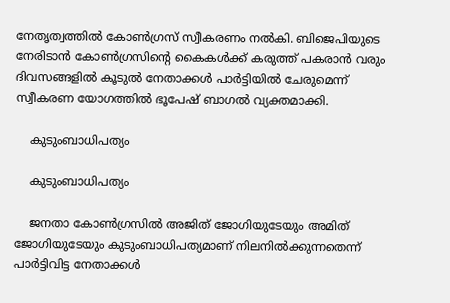നേതൃത്വത്തില്‍ കോണ്‍ഗ്രസ് സ്വീകരണം നല്‍കി. ബിജെപിയുടെ നേരിടാന്‍ കോണ്‍ഗ്രസിന്‍റെ കൈകള്‍ക്ക് കരുത്ത് പകരാന്‍ വരും ദിവസങ്ങളില്‍ കൂടുല്‍ നേതാക്കള്‍ പാര്‍ട്ടിയില്‍ ചേരുമെന്ന് സ്വീകരണ യോഗത്തില്‍ ഭൂപേഷ് ബാഗല്‍ വ്യക്തമാക്കി.

    കുടുംബാധിപത്യം

    കുടുംബാധിപത്യം

    ജനതാ കോണ്‍ഗ്രസില്‍ അജിത് ജോഗിയുടേയും അമിത് ജോഗിയുടേയും കുടുംബാധിപത്യമാണ് നിലനില്‍ക്കുന്നതെന്ന് പാര്‍ട്ടിവിട്ട നേതാക്കള്‍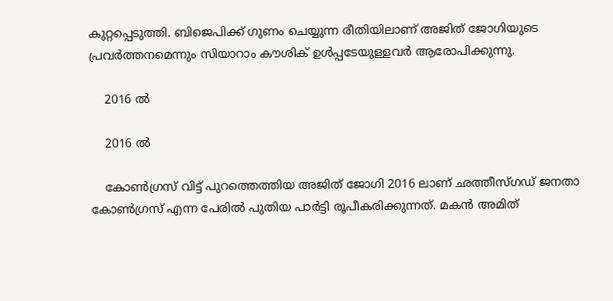കുറ്റപ്പെടുത്തി. ബിജെപിക്ക് ഗുണം ചെയ്യുന്ന രീതിയിലാണ് അജിത് ജോഗിയുടെ പ്രവര്‍ത്തനമെന്നും സിയാറാം കൗശിക് ഉള്‍പ്പടേയുള്ളവര്‍ ആരോപിക്കുന്നു.

    2016 ല്‍

    2016 ല്‍

    കോണ്‍ഗ്രസ് വിട്ട് പുറത്തെത്തിയ അജിത് ജോഗി 2016 ലാണ് ഛത്തീസ്ഗഡ് ജനതാ കോണ്‍ഗ്രസ് എന്ന പേരില്‍ പുതിയ പാര്‍ട്ടി രൂപീകരിക്കുന്നത്. മകന്‍ അമിത്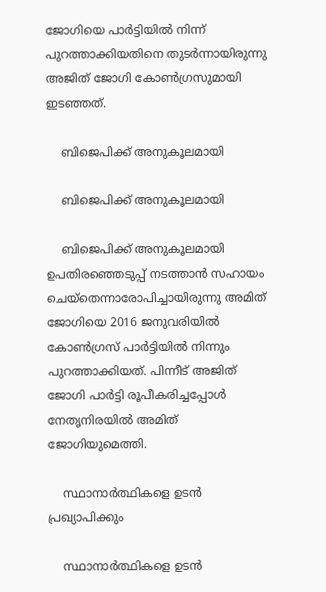ജോഗിയെ പാര്‍ട്ടിയില്‍ നിന്ന് പുറത്താക്കിയതിനെ തുടര്‍ന്നായിരുന്നു അജിത് ജോഗി കോണ്‍ഗ്രസുമായി ഇടഞ്ഞത്.

    ബിജെപിക്ക് അനുകൂലമായി

    ബിജെപിക്ക് അനുകൂലമായി

    ബിജെപിക്ക് അനുകൂലമായി ഉപതിരഞ്ഞെടുപ്പ് നടത്താന്‍ സഹായം ചെയ്തെന്നാരോപിച്ചായിരുന്നു അമിത് ജോഗിയെ 2016 ജനുവരിയില്‍ കോണ്‍ഗ്രസ് പാര്‍ട്ടിയില്‍ നിന്നും പുറത്താക്കിയത്. പിന്നീട് അജിത് ജോഗി പാര്‍ട്ടി രൂപീകരിച്ചപ്പോള്‍ നേതൃനിരയില്‍ അമിത് ജോഗിയുമെത്തി.

    സ്ഥാനാര്‍ത്ഥികളെ ഉടന്‍ പ്രഖ്യാപിക്കും

    സ്ഥാനാര്‍ത്ഥികളെ ഉടന്‍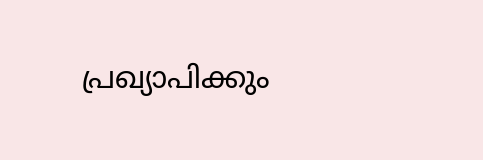പ്രഖ്യാപിക്കും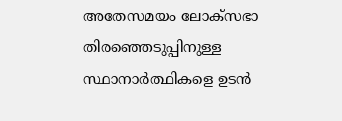അതേസമയം ലോക്സഭാ തിരഞ്ഞെടുപ്പിനുള്ള സ്ഥാനാര്‍ത്ഥികളെ ഉടന്‍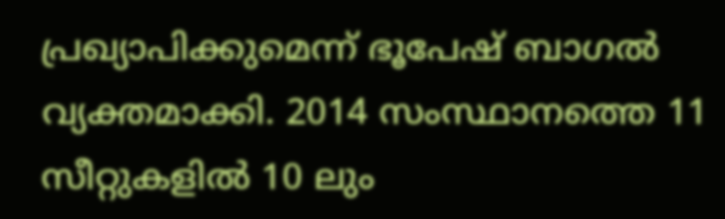പ്രഖ്യാപിക്കുമെന്ന് ഭൂപേഷ് ബാഗല്‍ വ്യക്തമാക്കി. 2014 സംസ്ഥാനത്തെ 11 സീറ്റുകളില്‍ 10 ലും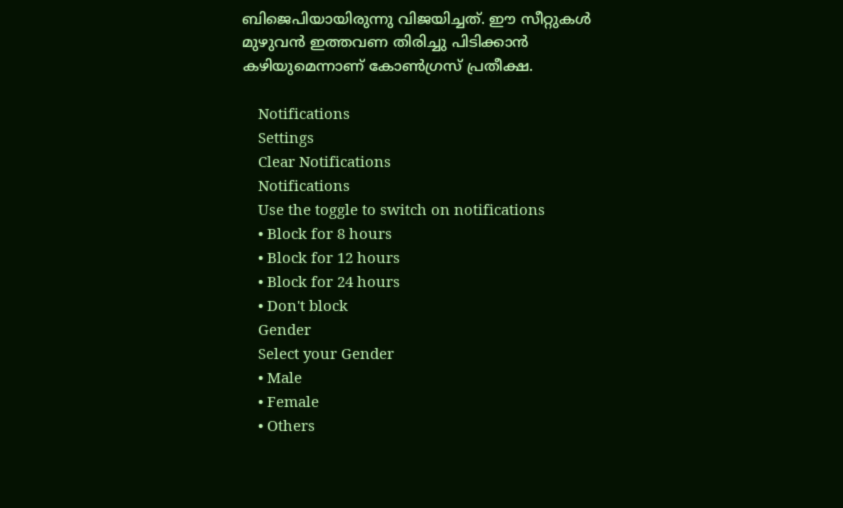ബിജെപിയായിരുന്നു വിജയിച്ചത്. ഈ സീറ്റുകള്‍ മുഴുവന്‍ ഇത്തവണ തിരിച്ചു പിടിക്കാന്‍ കഴിയുമെന്നാണ് കോണ്‍ഗ്രസ് പ്രതീക്ഷ.

    Notifications
    Settings
    Clear Notifications
    Notifications
    Use the toggle to switch on notifications
    • Block for 8 hours
    • Block for 12 hours
    • Block for 24 hours
    • Don't block
    Gender
    Select your Gender
    • Male
    • Female
    • Others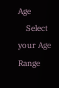Age
    Select your Age Range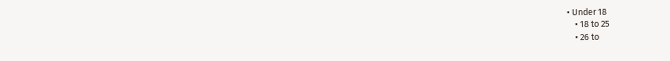• Under 18
    • 18 to 25
    • 26 to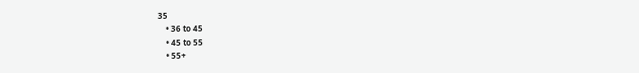35
    • 36 to 45
    • 45 to 55
    • 55+